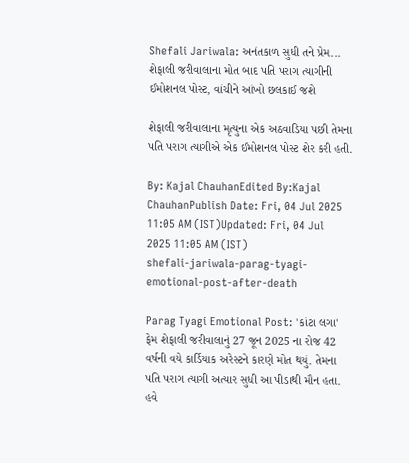Shefali Jariwala: અનંતકાળ સુધી તને પ્રેમ... શેફાલી જરીવાલાના મોત બાદ પતિ પરાગ ત્યાગીની ઈમોશનલ પોસ્ટ, વાંચીને આંખો છલકાઈ જશે

શેફાલી જરીવાલાના મૃત્યુના એક અઠવાડિયા પછી તેમના પતિ પરાગ ત્યાગીએ એક ઈમોશનલ પોસ્ટ શેર કરી હતી.

By: Kajal ChauhanEdited By:Kajal ChauhanPublish Date: Fri, 04 Jul 2025 11:05 AM (IST)Updated: Fri, 04 Jul 2025 11:05 AM (IST)
shefali-jariwala-parag-tyagi-emotional-post-after-death

Parag Tyagi Emotional Post: 'કાંટા લગા' ફેમ શેફાલી જરીવાલાનું 27 જૂન 2025 ના રોજ 42 વર્ષની વયે કાર્ડિયાક અરેસ્ટને કારણે મોત થયું. તેમના પતિ પરાગ ત્યાગી અત્યાર સુધી આ પીડાથી મૌન હતા. હવે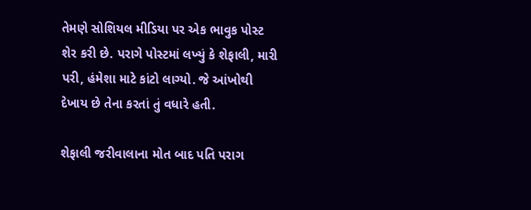તેમણે સોશિયલ મીડિયા પર એક ભાવુક પોસ્ટ શેર કરી છે. પરાગે પોસ્ટમાં લખ્યું કે શેફાલી, મારી પરી, હંમેશા માટે કાંટો લાગ્યો. જે આંખોથી દેખાય છે તેના કરતાં તું વધારે હતી.

શેફાલી જરીવાલાના મોત બાદ પતિ પરાગ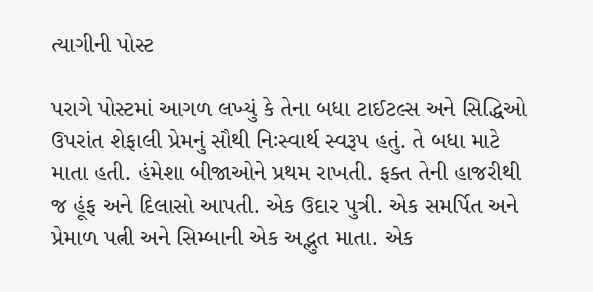ત્યાગીની પોસ્ટ

પરાગે પોસ્ટમાં આગળ લખ્યું કે તેના બધા ટાઈટલ્સ અને સિદ્ધિઓ ઉપરાંત શેફાલી પ્રેમનું સૌથી નિઃસ્વાર્થ સ્વરૂપ હતું. તે બધા માટે માતા હતી. હંમેશા બીજાઓને પ્રથમ રાખતી. ફક્ત તેની હાજરીથી જ હૂંફ અને દિલાસો આપતી. એક ઉદાર પુત્રી. એક સમર્પિત અને પ્રેમાળ પત્ની અને સિમ્બાની એક અદ્ભુત માતા. એક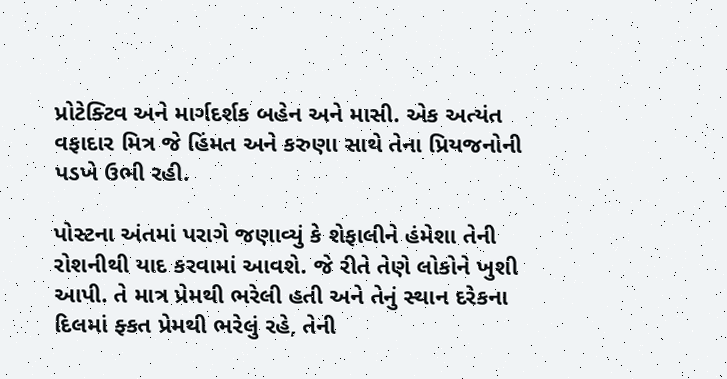પ્રોટેક્ટિવ અને માર્ગદર્શક બહેન અને માસી. એક અત્યંત વફાદાર મિત્ર જે હિંમત અને કરુણા સાથે તેના પ્રિયજનોની પડખે ઉભી રહી.

પોસ્ટના અંતમાં પરાગે જણાવ્યું કે શેફાલીને હંમેશા તેની રોશનીથી યાદ કરવામાં આવશે. જે રીતે તેણે લોકોને ખુશી આપી. તે માત્ર પ્રેમથી ભરેલી હતી અને તેનું સ્થાન દરેકના દિલમાં ફ્કત પ્રેમથી ભરેલું રહે, તેની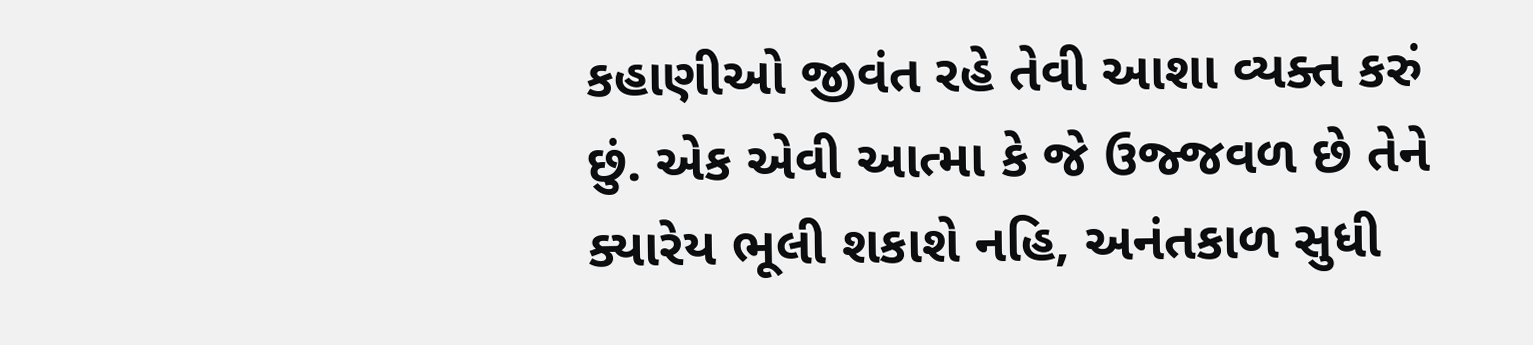કહાણીઓ જીવંત રહે તેવી આશા વ્યક્ત કરું છું. એક એવી આત્મા કે જે ઉજ્જવળ છે તેને ક્યારેય ભૂલી શકાશે નહિ, અનંતકાળ સુધી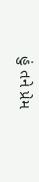હું તને પ્રેમ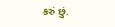કરું છું.